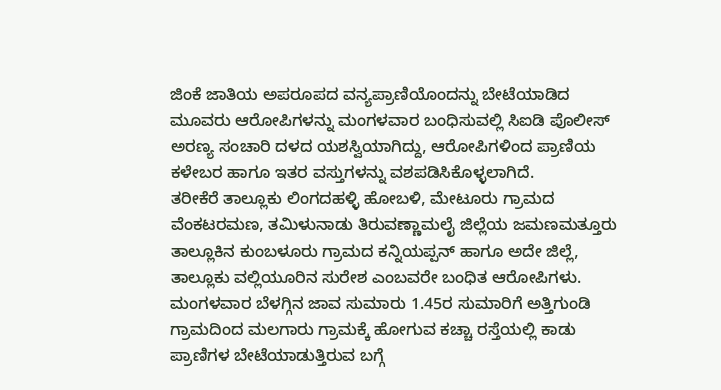ಜಿಂಕೆ ಜಾತಿಯ ಅಪರೂಪದ ವನ್ಯಪ್ರಾಣಿಯೊಂದನ್ನು ಬೇಟೆಯಾಡಿದ ಮೂವರು ಆರೋಪಿಗಳನ್ನು ಮಂಗಳವಾರ ಬಂಧಿಸುವಲ್ಲಿ ಸಿಐಡಿ ಪೊಲೀಸ್ ಅರಣ್ಯ ಸಂಚಾರಿ ದಳದ ಯಶಸ್ವಿಯಾಗಿದ್ದು, ಆರೋಪಿಗಳಿಂದ ಪ್ರಾಣಿಯ ಕಳೇಬರ ಹಾಗೂ ಇತರ ವಸ್ತುಗಳನ್ನು ವಶಪಡಿಸಿಕೊಳ್ಳಲಾಗಿದೆ.
ತರೀಕೆರೆ ತಾಲ್ಲೂಕು ಲಿಂಗದಹಳ್ಳಿ ಹೋಬಳಿ, ಮೇಟೂರು ಗ್ರಾಮದ ವೆಂಕಟರಮಣ, ತಮಿಳುನಾಡು ತಿರುವಣ್ಣಾಮಲೈ ಜಿಲ್ಲೆಯ ಜಮಣಮತ್ತೂರು ತಾಲ್ಲೂಕಿನ ಕುಂಬಳೂರು ಗ್ರಾಮದ ಕನ್ನಿಯಪ್ಪನ್ ಹಾಗೂ ಅದೇ ಜಿಲ್ಲೆ, ತಾಲ್ಲೂಕು ವಲ್ಲಿಯೂರಿನ ಸುರೇಶ ಎಂಬವರೇ ಬಂಧಿತ ಆರೋಪಿಗಳು.
ಮಂಗಳವಾರ ಬೆಳಗ್ಗಿನ ಜಾವ ಸುಮಾರು 1.45ರ ಸುಮಾರಿಗೆ ಅತ್ತಿಗುಂಡಿ ಗ್ರಾಮದಿಂದ ಮಲಗಾರು ಗ್ರಾಮಕ್ಕೆ ಹೋಗುವ ಕಚ್ಚಾ ರಸ್ತೆಯಲ್ಲಿ ಕಾಡು ಪ್ರಾಣಿಗಳ ಬೇಟೆಯಾಡುತ್ತಿರುವ ಬಗ್ಗೆ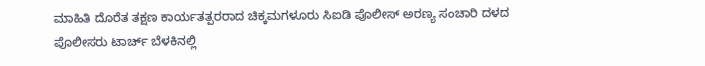ಮಾಹಿತಿ ದೊರೆತ ತಕ್ಷಣ ಕಾರ್ಯತತ್ಪರರಾದ ಚಿಕ್ಕಮಗಳೂರು ಸಿಐಡಿ ಪೊಲೀಸ್ ಅರಣ್ಯ ಸಂಚಾರಿ ದಳದ ಪೊಲೀಸರು ಟಾರ್ಚ್ ಬೆಳಕಿನಲ್ಲಿ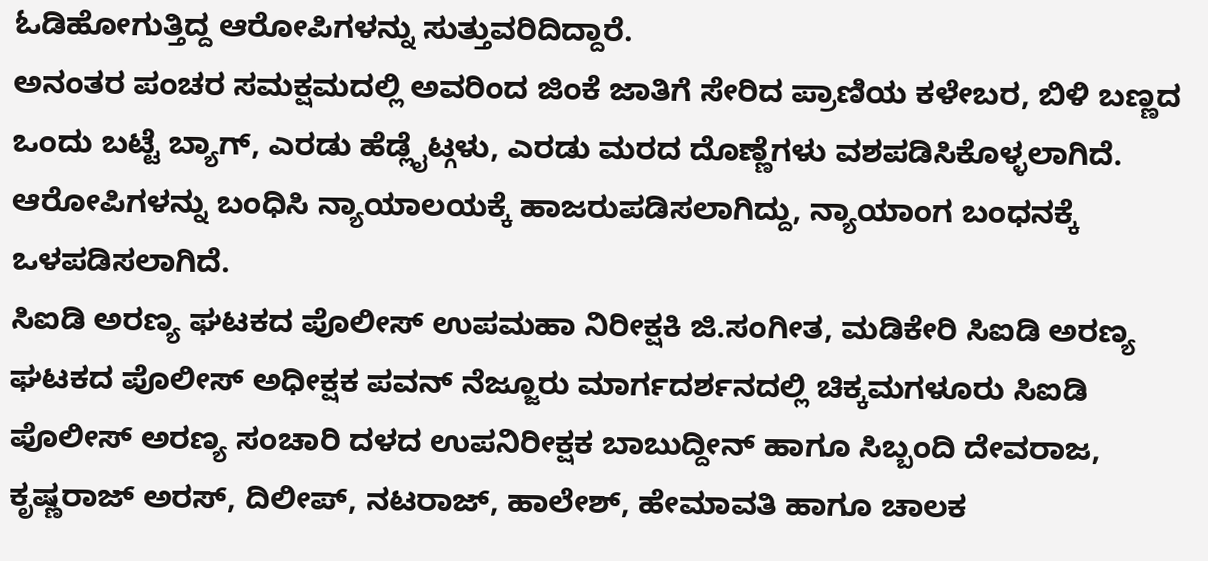ಓಡಿಹೋಗುತ್ತಿದ್ದ ಆರೋಪಿಗಳನ್ನು ಸುತ್ತುವರಿದಿದ್ದಾರೆ.
ಅನಂತರ ಪಂಚರ ಸಮಕ್ಷಮದಲ್ಲಿ ಅವರಿಂದ ಜಿಂಕೆ ಜಾತಿಗೆ ಸೇರಿದ ಪ್ರಾಣಿಯ ಕಳೇಬರ, ಬಿಳಿ ಬಣ್ಣದ ಒಂದು ಬಟ್ಟೆ ಬ್ಯಾಗ್, ಎರಡು ಹೆಡ್ಲೈಟ್ಗಳು, ಎರಡು ಮರದ ದೊಣ್ಣೆಗಳು ವಶಪಡಿಸಿಕೊಳ್ಳಲಾಗಿದೆ. ಆರೋಪಿಗಳನ್ನು ಬಂಧಿಸಿ ನ್ಯಾಯಾಲಯಕ್ಕೆ ಹಾಜರುಪಡಿಸಲಾಗಿದ್ದು, ನ್ಯಾಯಾಂಗ ಬಂಧನಕ್ಕೆ ಒಳಪಡಿಸಲಾಗಿದೆ.
ಸಿಐಡಿ ಅರಣ್ಯ ಘಟಕದ ಪೊಲೀಸ್ ಉಪಮಹಾ ನಿರೀಕ್ಷಕಿ ಜಿ.ಸಂಗೀತ, ಮಡಿಕೇರಿ ಸಿಐಡಿ ಅರಣ್ಯ ಘಟಕದ ಪೊಲೀಸ್ ಅಧೀಕ್ಷಕ ಪವನ್ ನೆಜ್ಜೂರು ಮಾರ್ಗದರ್ಶನದಲ್ಲಿ ಚಿಕ್ಕಮಗಳೂರು ಸಿಐಡಿ ಪೊಲೀಸ್ ಅರಣ್ಯ ಸಂಚಾರಿ ದಳದ ಉಪನಿರೀಕ್ಷಕ ಬಾಬುದ್ದೀನ್ ಹಾಗೂ ಸಿಬ್ಬಂದಿ ದೇವರಾಜ, ಕೃಷ್ಣರಾಜ್ ಅರಸ್, ದಿಲೀಪ್, ನಟರಾಜ್, ಹಾಲೇಶ್, ಹೇಮಾವತಿ ಹಾಗೂ ಚಾಲಕ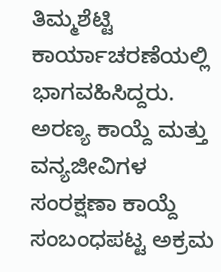ತಿಮ್ಮಶೆಟ್ಟಿ ಕಾರ್ಯಾಚರಣೆಯಲ್ಲಿ ಭಾಗವಹಿಸಿದ್ದರು.
ಅರಣ್ಯ ಕಾಯ್ದೆ ಮತ್ತು ವನ್ಯಜೀವಿಗಳ ಸಂರಕ್ಷಣಾ ಕಾಯ್ದೆ ಸಂಬಂಧಪಟ್ಟ ಅಕ್ರಮ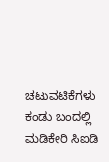ಚಟುವಟಿಕೆಗಳು ಕಂಡು ಬಂದಲ್ಲಿ ಮಡಿಕೇರಿ ಸಿಐಡಿ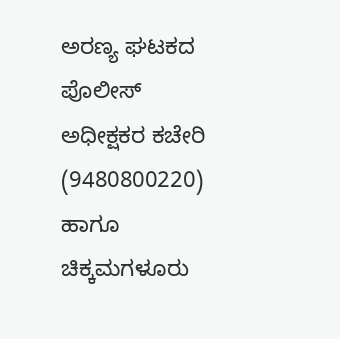ಅರಣ್ಯ ಘಟಕದ ಪೊಲೀಸ್ ಅಧೀಕ್ಷಕರ ಕಚೇರಿ (9480800220) ಹಾಗೂ ಚಿಕ್ಕಮಗಳೂರು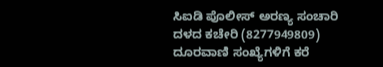ಸಿಐಡಿ ಪೊಲೀಸ್ ಅರಣ್ಯ ಸಂಚಾರಿ ದಳದ ಕಚೇರಿ (8277949809) ದೂರವಾಣಿ ಸಂಖ್ಯೆಗಳಿಗೆ ಕರೆ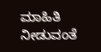ಮಾಹಿತಿ ನೀಡುವಂತೆ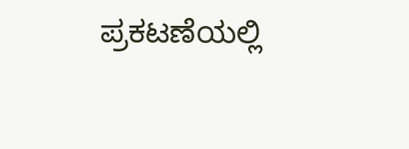ಪ್ರಕಟಣೆಯಲ್ಲಿ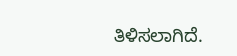ತಿಳಿಸಲಾಗಿದೆ.